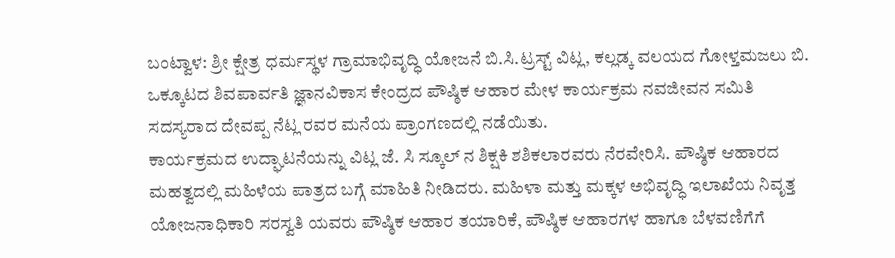ಬಂಟ್ವಾಳ: ಶ್ರೀ ಕ್ಷೇತ್ರ ಧರ್ಮಸ್ಥಳ ಗ್ರಾಮಾಭಿವೃದ್ಧಿ ಯೋಜನೆ ಬಿ.ಸಿ.ಟ್ರಸ್ಟ್ ವಿಟ್ಲ, ಕಲ್ಲಡ್ಕ ವಲಯದ ಗೋಳ್ತಮಜಲು ಬಿ. ಒಕ್ಕೂಟದ ಶಿವಪಾರ್ವತಿ ಜ್ಞಾನವಿಕಾಸ ಕೇಂದ್ರದ ಪೌಷ್ಠಿಕ ಆಹಾರ ಮೇಳ ಕಾರ್ಯಕ್ರಮ ನವಜೀವನ ಸಮಿತಿ ಸದಸ್ಯರಾದ ದೇವಪ್ಪ ನೆಟ್ಲ ರವರ ಮನೆಯ ಪ್ರಾಂಗಣದಲ್ಲಿ ನಡೆಯಿತು.
ಕಾರ್ಯಕ್ರಮದ ಉದ್ಘಾಟನೆಯನ್ನು ವಿಟ್ಲ ಜೆ. ಸಿ ಸ್ಕೂಲ್ ನ ಶಿಕ್ಷಕಿ ಶಶಿಕಲಾರವರು ನೆರವೇರಿಸಿ. ಪೌಷ್ಠಿಕ ಆಹಾರದ ಮಹತ್ವದಲ್ಲಿ ಮಹಿಳೆಯ ಪಾತ್ರದ ಬಗ್ಗೆ ಮಾಹಿತಿ ನೀಡಿದರು. ಮಹಿಳಾ ಮತ್ತು ಮಕ್ಕಳ ಅಭಿವೃದ್ಧಿ ಇಲಾಖೆಯ ನಿವೃತ್ತ ಯೋಜನಾಧಿಕಾರಿ ಸರಸ್ವತಿ ಯವರು ಪೌಷ್ಠಿಕ ಆಹಾರ ತಯಾರಿಕೆ, ಪೌಷ್ಠಿಕ ಆಹಾರಗಳ ಹಾಗೂ ಬೆಳವಣಿಗೆಗೆ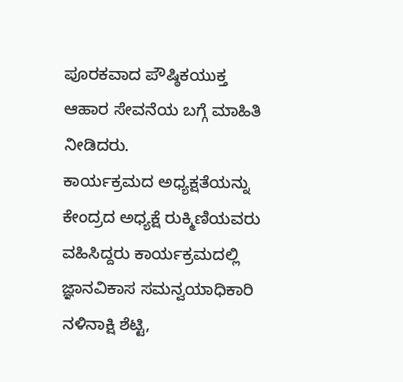ಪೂರಕವಾದ ಪೌಷ್ಠಿಕಯುಕ್ತ ಆಹಾರ ಸೇವನೆಯ ಬಗ್ಗೆ ಮಾಹಿತಿ ನೀಡಿದರು.
ಕಾರ್ಯಕ್ರಮದ ಅಧ್ಯಕ್ಷತೆಯನ್ನು ಕೇಂದ್ರದ ಅಧ್ಯಕ್ಷೆ ರುಕ್ಮಿಣಿಯವರು ವಹಿಸಿದ್ದರು ಕಾರ್ಯಕ್ರಮದಲ್ಲಿ ಜ್ಞಾನವಿಕಾಸ ಸಮನ್ವಯಾಧಿಕಾರಿ ನಳಿನಾಕ್ಷಿ ಶೆಟ್ಟಿ,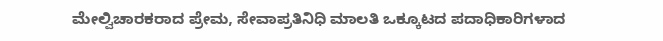ಮೇಲ್ವಿಚಾರಕರಾದ ಪ್ರೇಮ, ಸೇವಾಪ್ರತಿನಿಧಿ ಮಾಲತಿ ಒಕ್ಕೂಟದ ಪದಾಧಿಕಾರಿಗಳಾದ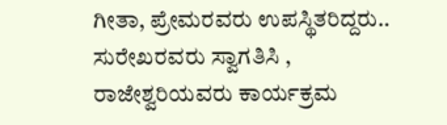ಗೀತಾ, ಪ್ರೇಮರವರು ಉಪಸ್ಥಿತರಿದ್ದರು.. ಸುರೇಖರವರು ಸ್ವಾಗತಿಸಿ , ರಾಜೇಶ್ವರಿಯವರು ಕಾರ್ಯಕ್ರಮ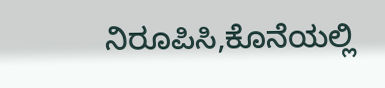ನಿರೂಪಿಸಿ,ಕೊನೆಯಲ್ಲಿ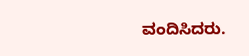ವಂದಿಸಿದರು.